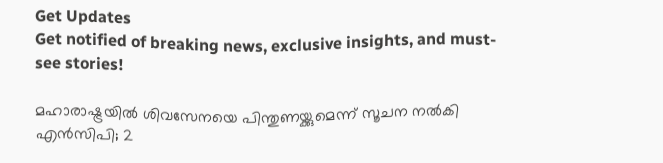Get Updates
Get notified of breaking news, exclusive insights, and must-see stories!

മഹാരാഷ്ട്രയിൽ ശിവസേനയെ പിന്തുണയ്ക്കുമെന്ന് സൂചന നൽകി എൻസിപി; 2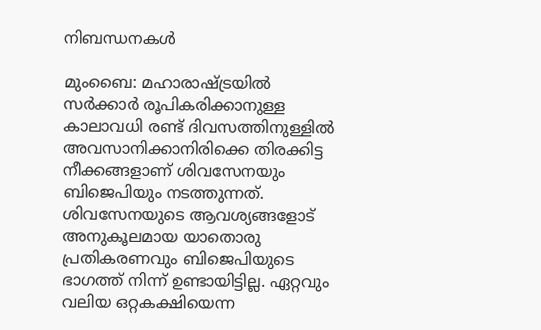നിബന്ധനകൾ

മുംബൈ: മഹാരാഷ്ട്രയിൽ സർക്കാർ രൂപികരിക്കാനുള്ള കാലാവധി രണ്ട് ദിവസത്തിനുള്ളിൽ അവസാനിക്കാനിരിക്കെ തിരക്കിട്ട നീക്കങ്ങളാണ് ശിവസേനയും ബിജെപിയും നടത്തുന്നത്. ശിവസേനയുടെ ആവശ്യങ്ങളോട് അനുകൂലമായ യാതൊരു പ്രതികരണവും ബിജെപിയുടെ ഭാഗത്ത് നിന്ന് ഉണ്ടായിട്ടില്ല. ഏറ്റവും വലിയ ഒറ്റകക്ഷിയെന്ന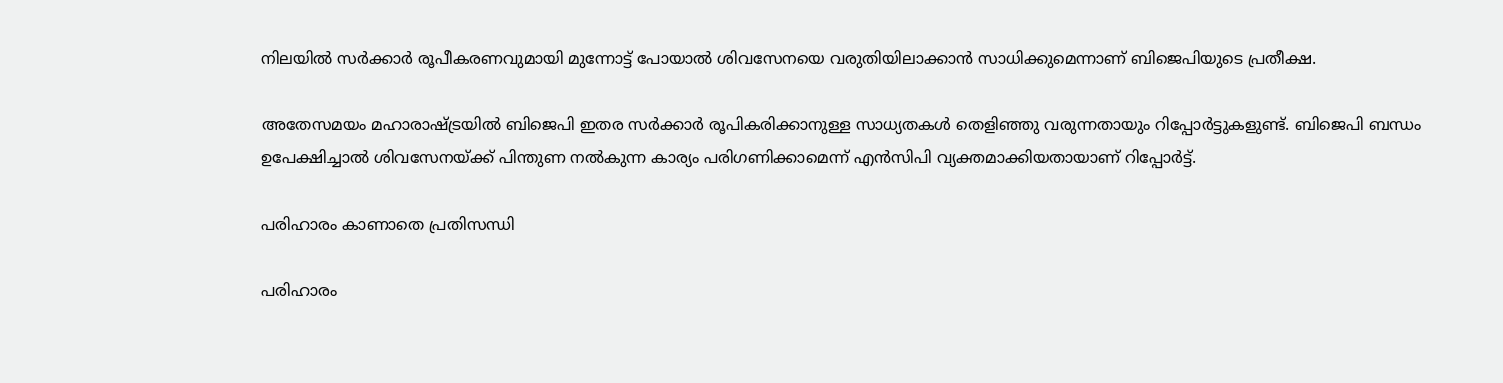നിലയിൽ സർക്കാർ രൂപീകരണവുമായി മുന്നോട്ട് പോയാൽ ശിവസേനയെ വരുതിയിലാക്കാൻ സാധിക്കുമെന്നാണ് ബിജെപിയുടെ പ്രതീക്ഷ.

അതേസമയം മഹാരാഷ്ട്രയിൽ ബിജെപി ഇതര സർക്കാർ രൂപികരിക്കാനുള്ള സാധ്യതകൾ തെളിഞ്ഞു വരുന്നതായും റിപ്പോർട്ടുകളുണ്ട്. ബിജെപി ബന്ധം ഉപേക്ഷിച്ചാൽ ശിവസേനയ്ക്ക് പിന്തുണ നൽകുന്ന കാര്യം പരിഗണിക്കാമെന്ന് എൻസിപി വ്യക്തമാക്കിയതായാണ് റിപ്പോർട്ട്.

പരിഹാരം കാണാതെ പ്രതിസന്ധി

പരിഹാരം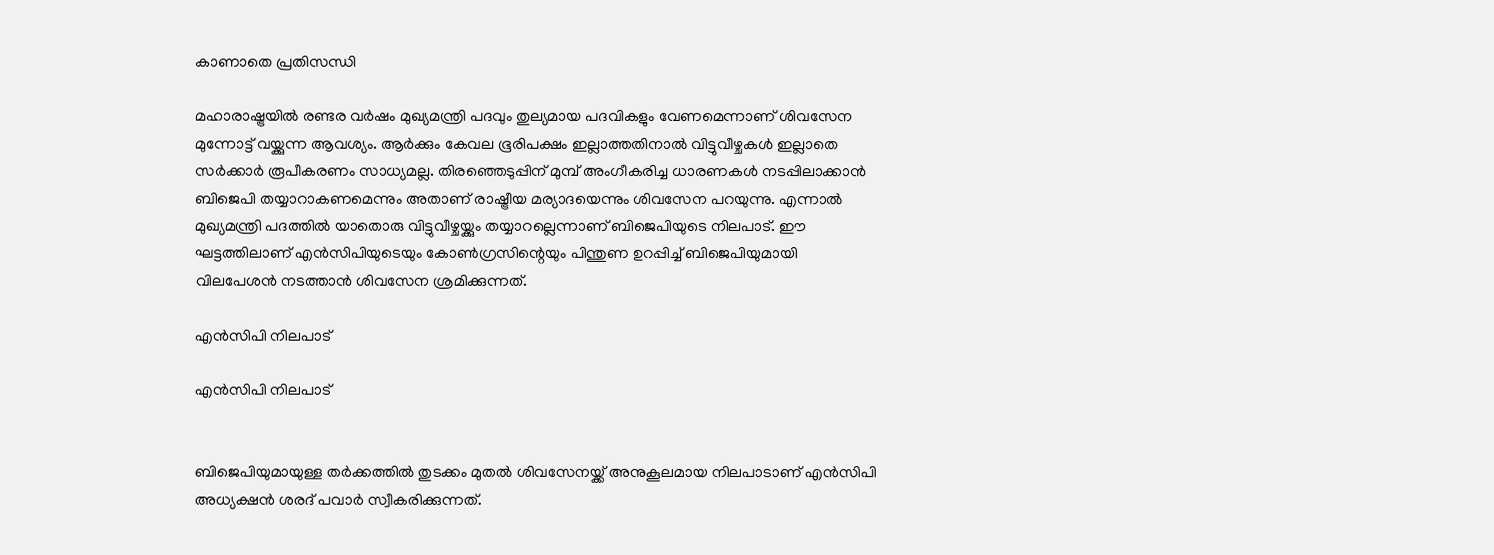കാണാതെ പ്രതിസന്ധി

മഹാരാഷ്ട്രയിൽ രണ്ടര വർഷം മുഖ്യമന്ത്രി പദവും തുല്യമായ പദവികളും വേണമെന്നാണ് ശിവസേന മുന്നോട്ട് വയ്ക്കുന്ന ആവശ്യം. ആർക്കും കേവല ഭൂരിപക്ഷം ഇല്ലാത്തതിനാൽ വിട്ടുവീഴ്ചകൾ ഇല്ലാതെ സർക്കാർ രൂപീകരണം സാധ്യമല്ല. തിരഞ്ഞെടുപ്പിന് മുമ്പ് അംഗീകരിച്ച ധാരണകൾ നടപ്പിലാക്കാൻ ബിജെപി തയ്യാറാകണമെന്നും അതാണ് രാഷ്ട്രീയ മര്യാദയെന്നും ശിവസേന പറയുന്നു. എന്നാൽ മുഖ്യമന്ത്രി പദത്തിൽ യാതൊരു വിട്ടുവീഴ്ചയ്ക്കും തയ്യാറല്ലെന്നാണ് ബിജെപിയുടെ നിലപാട്. ഈ ഘട്ടത്തിലാണ് എൻസിപിയുടെയും കോൺഗ്രസിന്റെയും പിന്തുണ ഉറപ്പിച്ച് ബിജെപിയുമായി വിലപേശൻ നടത്താൻ ശിവസേന ശ്രമിക്കുന്നത്.

എൻസിപി നിലപാട്

എൻസിപി നിലപാട്


ബിജെപിയുമായുള്ള തർക്കത്തിൽ തുടക്കം മുതൽ ശിവസേനയ്ക്ക് അനുകൂലമായ നിലപാടാണ് എൻസിപി അധ്യക്ഷൻ ശരദ് പവാർ സ്വീകരിക്കുന്നത്.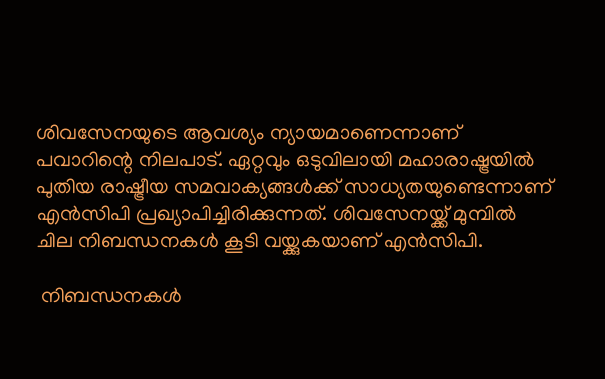ശിവസേനയുടെ ആവശ്യം ന്യായമാണെന്നാണ് പവാറിന്റെ നിലപാട്. ഏറ്റവും ഒടുവിലായി മഹാരാഷ്ട്രയിൽ പുതിയ രാഷ്ട്രീയ സമവാക്യങ്ങൾക്ക് സാധ്യതയുണ്ടെന്നാണ് എൻസിപി പ്രഖ്യാപിച്ചിരിക്കുന്നത്. ശിവസേനയ്ക്ക് മുമ്പിൽ ചില നിബന്ധനകൾ കൂടി വയ്ക്കുകയാണ് എൻസിപി.

 നിബന്ധനകൾ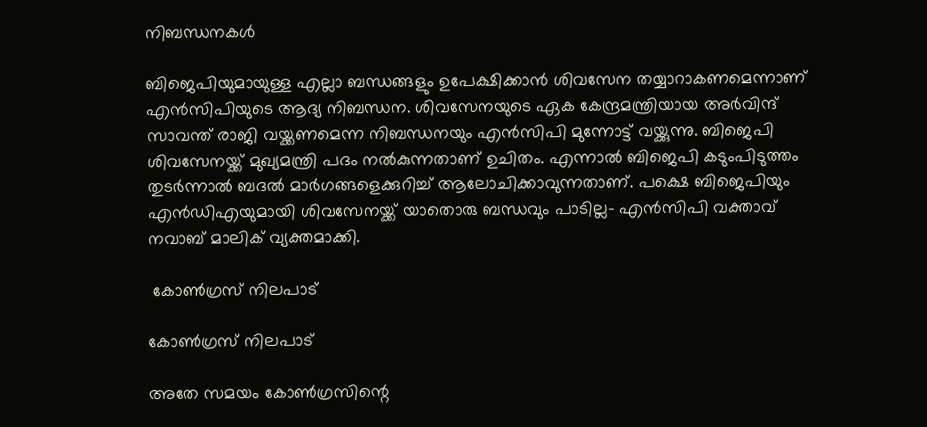നിബന്ധനകൾ

ബിജെപിയുമായുള്ള എല്ലാ ബന്ധങ്ങളും ഉപേക്ഷിക്കാൻ ശിവസേന തയ്യാറാകണമെന്നാണ് എൻസിപിയുടെ ആദ്യ നിബന്ധന. ശിവസേനയുടെ ഏക കേന്ദ്രമന്ത്രിയായ അർവിന്ദ് സാവന്ത് രാജി വയ്ക്കണമെന്ന നിബന്ധനയും എൻസിപി മുന്നോട്ട് വയ്ക്കുന്നു. ബിജെപി ശിവസേനയ്ക്ക് മുഖ്യമന്ത്രി പദം നൽകുന്നതാണ് ഉചിതം. എന്നാൽ ബിജെപി കടുംപിടുത്തം തുടർന്നാൽ ബദൽ മാർഗങ്ങളെക്കുറിച്ച് ആലോചിക്കാവുന്നതാണ്. പക്ഷെ ബിജെപിയും എൻഡിഎയുമായി ശിവസേനയ്ക്ക് യാതൊരു ബന്ധവും പാടില്ല- എൻസിപി വക്താവ് നവാബ് മാലിക് വ്യക്തമാക്കി.

 കോൺഗ്രസ് നിലപാട്

കോൺഗ്രസ് നിലപാട്

അതേ സമയം കോൺഗ്രസിന്റെ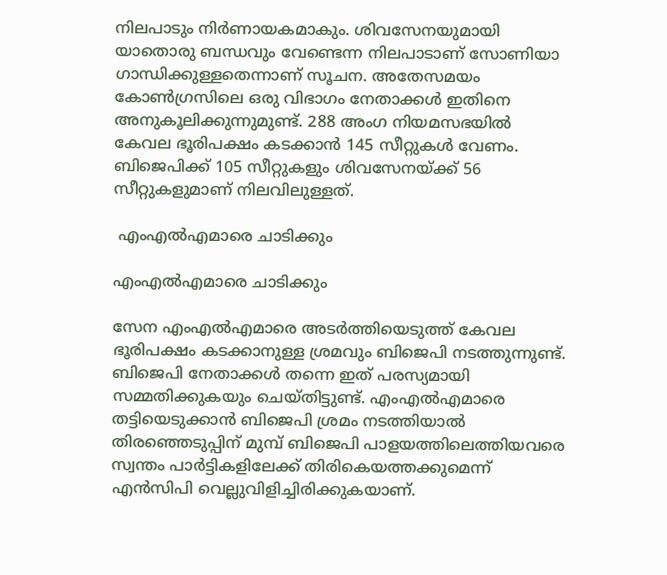നിലപാടും നിർണായകമാകും. ശിവസേനയുമായി യാതൊരു ബന്ധവും വേണ്ടെന്ന നിലപാടാണ് സോണിയാ ഗാന്ധിക്കുള്ളതെന്നാണ് സൂചന. അതേസമയം കോൺഗ്രസിലെ ഒരു വിഭാഗം നേതാക്കൾ ഇതിനെ അനുകൂലിക്കുന്നുമുണ്ട്. 288 അംഗ നിയമസഭയിൽ കേവല ഭൂരിപക്ഷം കടക്കാൻ 145 സീറ്റുകൾ വേണം. ബിജെപിക്ക് 105 സീറ്റുകളും ശിവസേനയ്ക്ക് 56 സീറ്റുകളുമാണ് നിലവിലുള്ളത്.

 എംഎൽഎമാരെ ചാടിക്കും

എംഎൽഎമാരെ ചാടിക്കും

സേന എംഎൽഎമാരെ അടർത്തിയെടുത്ത് കേവല ഭൂരിപക്ഷം കടക്കാനുള്ള ശ്രമവും ബിജെപി നടത്തുന്നുണ്ട്. ബിജെപി നേതാക്കൾ തന്നെ ഇത് പരസ്യമായി സമ്മതിക്കുകയും ചെയ്തിട്ടുണ്ട്. എംഎൽഎമാരെ തട്ടിയെടുക്കാൻ ബിജെപി ശ്രമം നടത്തിയാൽ തിരഞ്ഞെടുപ്പിന് മുമ്പ് ബിജെപി പാളയത്തിലെത്തിയവരെ സ്വന്തം പാർട്ടികളിലേക്ക് തിരികെയത്തക്കുമെന്ന് എൻസിപി വെല്ലുവിളിച്ചിരിക്കുകയാണ്.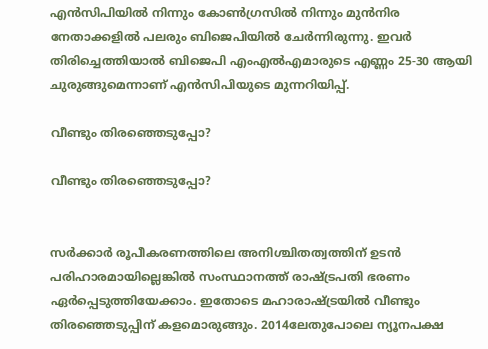എൻസിപിയിൽ നിന്നും കോൺഗ്രസിൽ നിന്നും മുൻനിര നേതാക്കളിൽ പലരും ബിജെപിയിൽ ചേർന്നിരുന്നു. ഇവർ തിരിച്ചെത്തിയാൽ ബിജെപി എംഎൽഎമാരുടെ എണ്ണം 25-30 ആയി ചുരുങ്ങുമെന്നാണ് എൻസിപിയുടെ മുന്നറിയിപ്പ്.

വീണ്ടും തിരഞ്ഞെടുപ്പോ?

വീണ്ടും തിരഞ്ഞെടുപ്പോ?


സർക്കാർ രൂപീകരണത്തിലെ അനിശ്ചിതത്വത്തിന് ഉടൻ പരിഹാരമായില്ലെങ്കിൽ സംസ്ഥാനത്ത് രാഷ്ട്രപതി ഭരണം ഏർപ്പെടുത്തിയേക്കാം. ഇതോടെ മഹാരാഷ്ട്രയിൽ വീണ്ടും തിരഞ്ഞെടുപ്പിന് കളമൊരുങ്ങും. 2014ലേതുപോലെ ന്യൂനപക്ഷ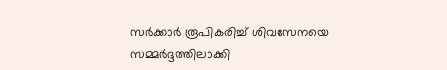സർക്കാർ രൂപികരിച്ച് ശിവസേനയെ സമ്മർദ്ദത്തിലാക്കി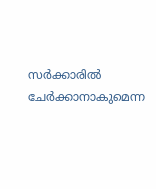സർക്കാരിൽ ചേർക്കാനാകുമെന്ന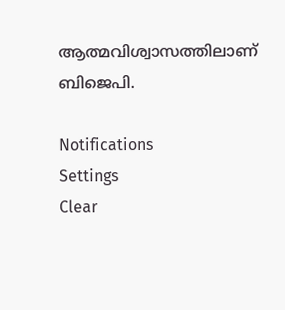ആത്മവിശ്വാസത്തിലാണ് ബിജെപി.

Notifications
Settings
Clear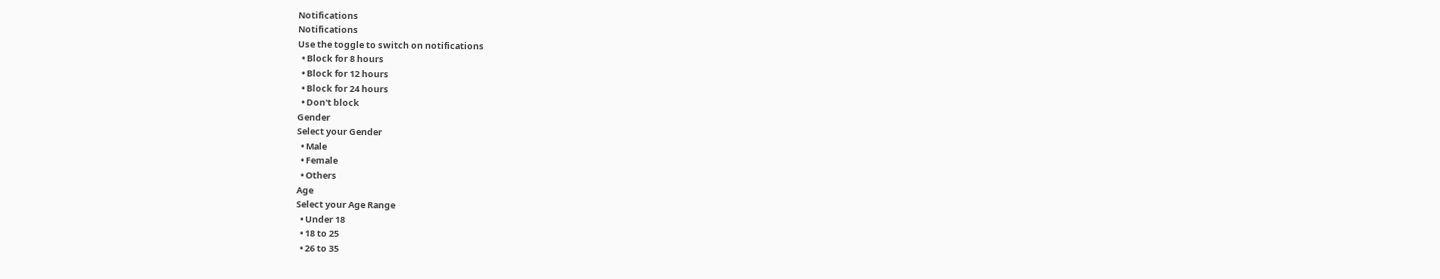Notifications
Notifications
Use the toggle to switch on notifications
  • Block for 8 hours
  • Block for 12 hours
  • Block for 24 hours
  • Don't block
Gender
Select your Gender
  • Male
  • Female
  • Others
Age
Select your Age Range
  • Under 18
  • 18 to 25
  • 26 to 35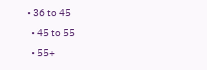• 36 to 45
  • 45 to 55
  • 55+